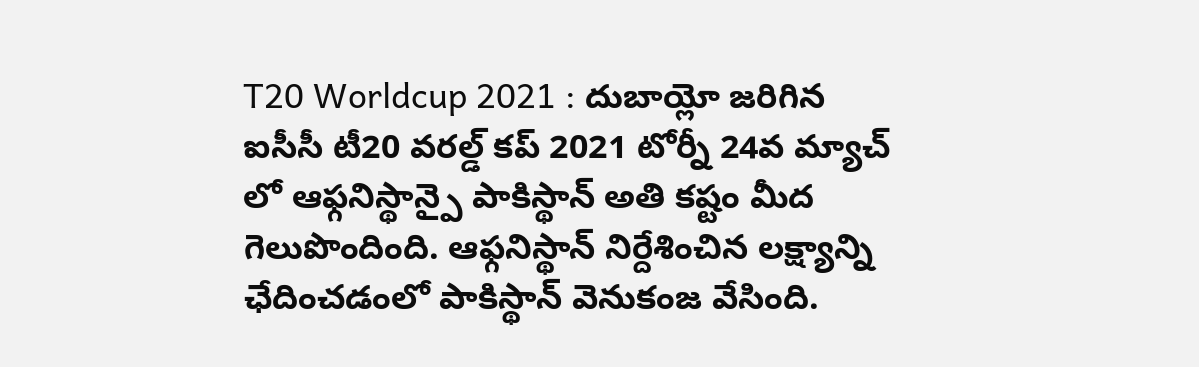T20 Worldcup 2021 : దుబాయ్లో జరిగిన ఐసీసీ టీ20 వరల్డ్ కప్ 2021 టోర్నీ 24వ మ్యాచ్ లో ఆఫ్గనిస్థాన్పై పాకిస్థాన్ అతి కష్టం మీద గెలుపొందింది. ఆఫ్గనిస్థాన్ నిర్దేశించిన లక్ష్యాన్ని ఛేదించడంలో పాకిస్థాన్ వెనుకంజ వేసింది.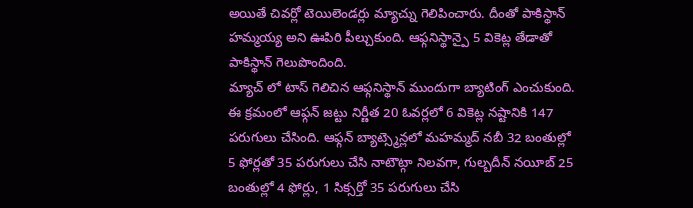అయితే చివర్లో టెయిలెండర్లు మ్యాచ్ను గెలిపించారు. దీంతో పాకిస్థాన్ హమ్మయ్య అని ఊపిరి పీల్చుకుంది. ఆఫ్గనిస్థాన్పై 5 వికెట్ల తేడాతో పాకిస్థాన్ గెలుపొందింది.
మ్యాచ్ లో టాస్ గెలిచిన ఆఫ్గనిస్థాన్ ముందుగా బ్యాటింగ్ ఎంచుకుంది. ఈ క్రమంలో ఆఫ్గన్ జట్టు నిర్ణీత 20 ఓవర్లలో 6 వికెట్ల నష్టానికి 147 పరుగులు చేసింది. ఆఫ్గన్ బ్యాట్స్మెన్లలో మహమ్మద్ నబీ 32 బంతుల్లో 5 ఫోర్లతో 35 పరుగులు చేసి నాటౌట్గా నిలవగా, గుల్బదీన్ నయీబ్ 25 బంతుల్లో 4 ఫోర్లు, 1 సిక్సర్తో 35 పరుగులు చేసి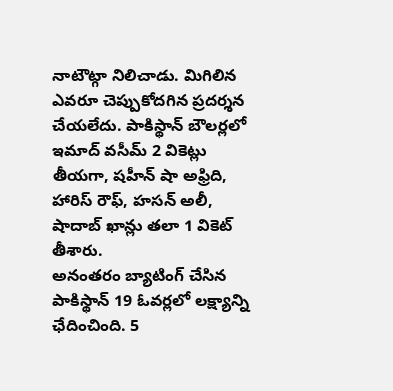నాటౌట్గా నిలిచాడు. మిగిలిన ఎవరూ చెప్పుకోదగిన ప్రదర్శన చేయలేదు. పాకిస్థాన్ బౌలర్లలో ఇమాద్ వసీమ్ 2 వికెట్లు తీయగా, షహీన్ షా అఫ్రిది, హారిస్ రౌఫ్, హసన్ అలీ, షాదాబ్ ఖాన్లు తలా 1 వికెట్ తీశారు.
అనంతరం బ్యాటింగ్ చేసిన పాకిస్థాన్ 19 ఓవర్లలో లక్ష్యాన్ని ఛేదించింది. 5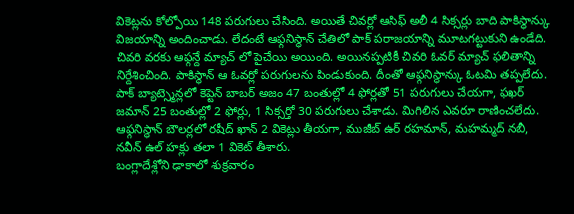వికెట్లను కోల్పోయి 148 పరుగులు చేసింది. అయితే చివర్లో ఆసిఫ్ అలీ 4 సిక్సర్లు బాది పాకిస్థాన్కు విజయాన్ని అందించాడు. లేదంటే ఆఫ్గనిస్థాన్ చేతిలో పాక్ పరాజయాన్ని మూటగట్టుకుని ఉండేది. చివరి వరకు ఆఫ్గన్దే మ్యాచ్ లో పైచేయి అయింది. అయినప్పటికీ చివరి ఓవర్ మ్యాచ్ ఫలితాన్ని నిర్దేశించింది. పాకిస్థాన్ ఆ ఓవర్లో పరుగులను పిండుకుంది. దీంతో ఆఫ్గనిస్థాన్కు ఓటమి తప్పలేదు.
పాక్ బ్యాట్స్మెన్లలో కెప్టెన్ బాబర్ అజం 47 బంతుల్లో 4 ఫోర్లతో 51 పరుగులు చేయగా, ఫఖర్ జమాన్ 25 బంతుల్లో 2 ఫోర్లు, 1 సిక్సర్తో 30 పరుగులు చేశాడు. మిగిలిన ఎవరూ రాణించలేదు. ఆఫ్గనిస్థాన్ బౌలర్లలో రషీద్ ఖాన్ 2 వికెట్లు తీయగా, ముజీబ్ ఉర్ రహమాన్, మహమ్మద్ నబీ, నవీన్ ఉల్ హక్లు తలా 1 వికెట్ తీశారు.
బంగ్లాదేశ్లోని ఢాకాలో శుక్రవారం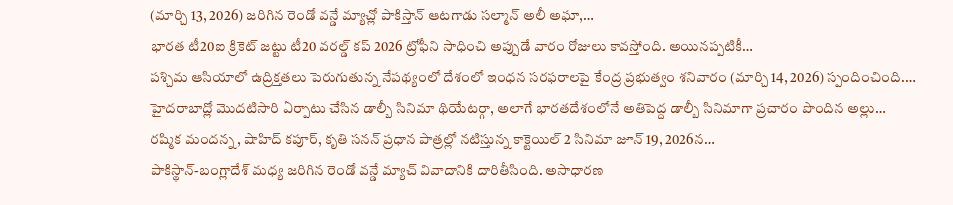(మార్చి 13, 2026) జరిగిన రెండో వన్డే మ్యాచ్లో పాకిస్తాన్ ఆటగాడు సల్మాన్ అలీ అఘా,…
భారత టీ20ఐ క్రికెట్ జట్టు టీ20 వరల్డ్ కప్ 2026 ట్రోఫీని సాధించి అప్పుడే వారం రోజులు కావస్తోంది. అయినప్పటికీ…
పశ్చిమ ఆసియాలో ఉద్రిక్తతలు పెరుగుతున్న నేపథ్యంలో దేశంలో ఇంధన సరఫరాలపై కేంద్ర ప్రభుత్వం శనివారం (మార్చి 14, 2026) స్పందించింది.…
హైదరాబాద్లో మొదటిసారి ఏర్పాటు చేసిన డాల్బీ సినిమా థియేటర్గా, అలాగే భారతదేశంలోనే అతిపెద్ద డాల్బీ సినిమాగా ప్రచారం పొందిన అల్లు…
రష్మిక మందన్న, షాహిద్ కపూర్, కృతి సనన్ ప్రధాన పాత్రల్లో నటిస్తున్న కాక్టెయిల్ 2 సినిమా జూన్ 19, 2026న…
పాకిస్థాన్-బంగ్లాదేశ్ మధ్య జరిగిన రెండో వన్డే మ్యాచ్ వివాదానికి దారితీసింది. అసాధారణ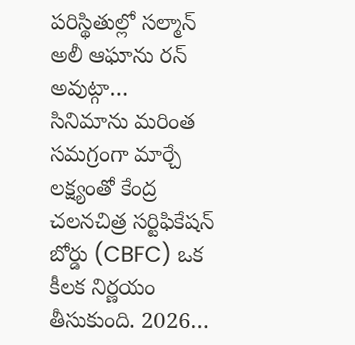పరిస్థితుల్లో సల్మాన్ అలీ ఆఘాను రన్ అవుట్గా…
సినిమాను మరింత సమగ్రంగా మార్చే లక్ష్యంతో కేంద్ర చలనచిత్ర సర్టిఫికేషన్ బోర్డు (CBFC) ఒక కీలక నిర్ణయం తీసుకుంది. 2026…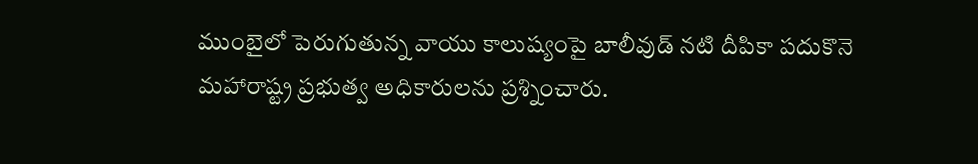ముంబైలో పెరుగుతున్న వాయు కాలుష్యంపై బాలీవుడ్ నటి దీపికా పదుకొనె మహారాష్ట్ర ప్రభుత్వ అధికారులను ప్రశ్నించారు.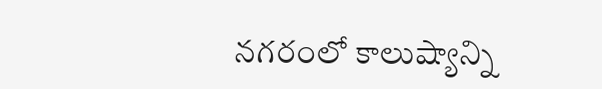నగరంలో కాలుష్యాన్ని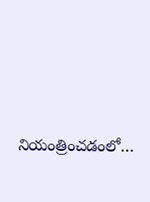నియంత్రించడంలో…